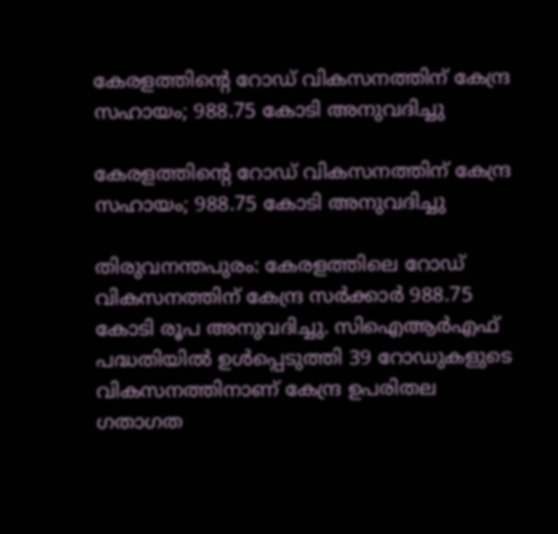കേരളത്തിന്റെ റോഡ് വികസനത്തിന് കേന്ദ്ര സഹായം; 988.75 കോടി അനുവദിച്ചു

കേരളത്തിന്റെ റോഡ് വികസനത്തിന് കേന്ദ്ര സഹായം; 988.75 കോടി അനുവദിച്ചു

തിരുവനന്തപുരം: കേരളത്തിലെ റോഡ് വികസനത്തിന് കേന്ദ്ര സര്‍ക്കാര്‍ 988.75 കോടി രൂപ അനുവദിച്ചു. സിഐആര്‍എഫ് പദ്ധതിയില്‍ ഉള്‍പ്പെടുത്തി 39 റോഡുകളുടെ വികസനത്തിനാണ് കേന്ദ്ര ഉപരിതല ഗതാഗത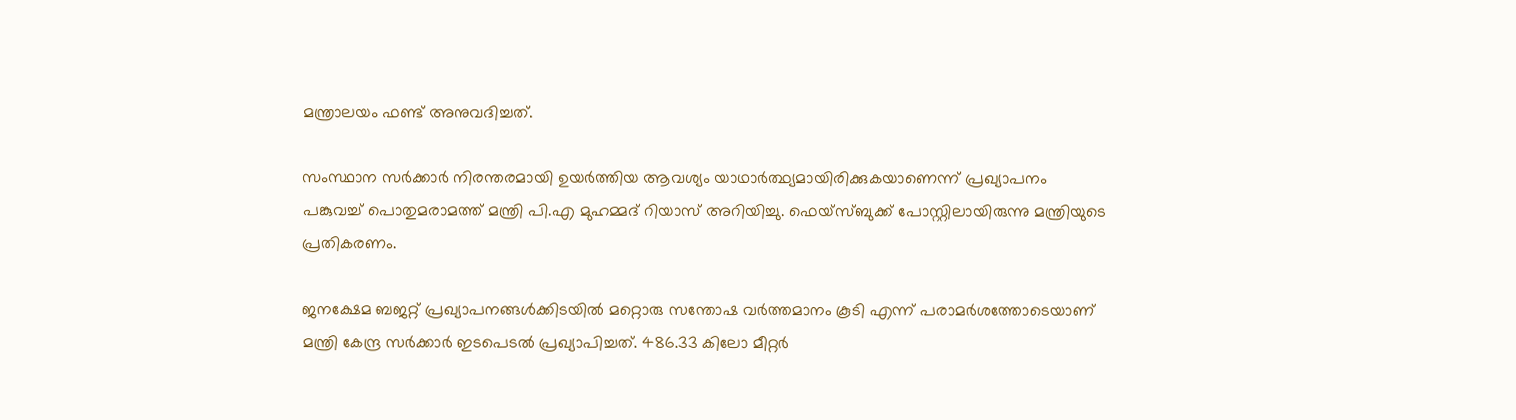മന്ത്രാലയം ഫണ്ട് അനുവദിച്ചത്.

സംസ്ഥാന സര്‍ക്കാര്‍ നിരന്തരമായി ഉയര്‍ത്തിയ ആവശ്യം യാഥാര്‍ത്ഥ്യമായിരിക്കുകയാണെന്ന് പ്രഖ്യാപനം പങ്കുവച്ച് പൊതുമരാമത്ത് മന്ത്രി പി.എ മുഹമ്മദ് റിയാസ് അറിയിച്ചു. ഫെയ്സ്ബുക്ക് പോസ്റ്റിലായിരുന്നു മന്ത്രിയുടെ പ്രതികരണം.

ജനക്ഷേമ ബജറ്റ് പ്രഖ്യാപനങ്ങള്‍ക്കിടയില്‍ മറ്റൊരു സന്തോഷ വര്‍ത്തമാനം കൂടി എന്ന് പരാമര്‍ശത്തോടെയാണ് മന്ത്രി കേന്ദ്ര സര്‍ക്കാര്‍ ഇടപെടല്‍ പ്രഖ്യാപിച്ചത്. 486.33 കിലോ മീറ്റര്‍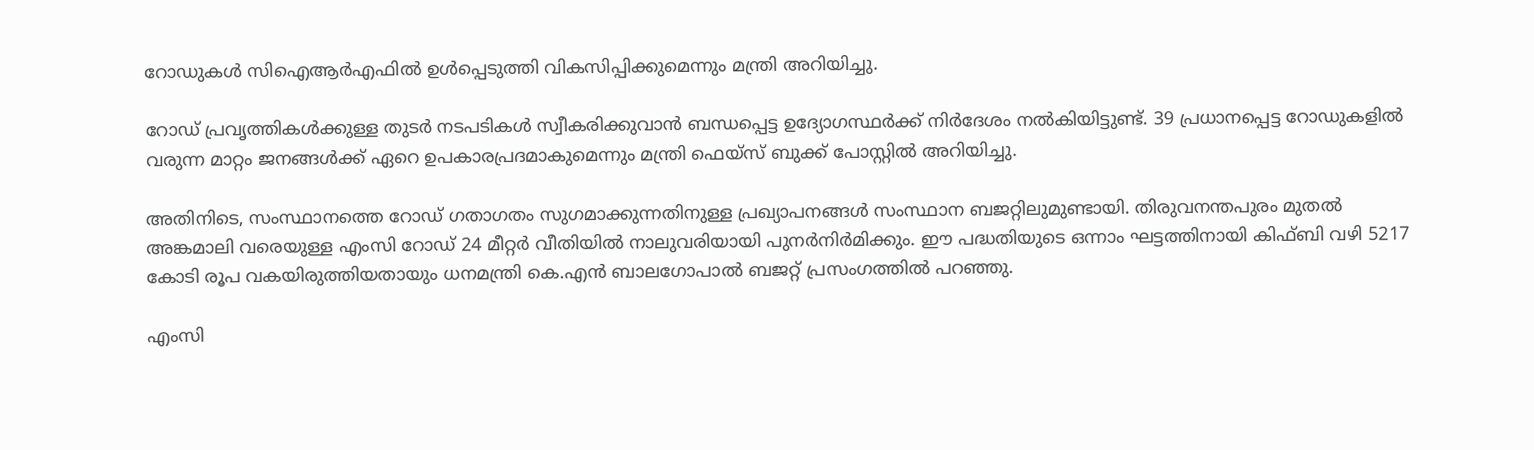റോഡുകള്‍ സിഐആര്‍എഫില്‍ ഉള്‍പ്പെടുത്തി വികസിപ്പിക്കുമെന്നും മന്ത്രി അറിയിച്ചു.

റോഡ് പ്രവൃത്തികള്‍ക്കുള്ള തുടര്‍ നടപടികള്‍ സ്വീകരിക്കുവാന്‍ ബന്ധപ്പെട്ട ഉദ്യോഗസ്ഥര്‍ക്ക് നിര്‍ദേശം നല്‍കിയിട്ടുണ്ട്. 39 പ്രധാനപ്പെട്ട റോഡുകളില്‍ വരുന്ന മാറ്റം ജനങ്ങള്‍ക്ക് ഏറെ ഉപകാരപ്രദമാകുമെന്നും മന്ത്രി ഫെയ്സ് ബുക്ക് പോസ്റ്റില്‍ അറിയിച്ചു.

അതിനിടെ, സംസ്ഥാനത്തെ റോഡ് ഗതാഗതം സുഗമാക്കുന്നതിനുള്ള പ്രഖ്യാപനങ്ങള്‍ സംസ്ഥാന ബജറ്റിലുമുണ്ടായി. തിരുവനന്തപുരം മുതല്‍ അങ്കമാലി വരെയുള്ള എംസി റോഡ് 24 മീറ്റര്‍ വീതിയില്‍ നാലുവരിയായി പുനര്‍നിര്‍മിക്കും. ഈ പദ്ധതിയുടെ ഒന്നാം ഘട്ടത്തിനായി കിഫ്ബി വഴി 5217 കോടി രൂപ വകയിരുത്തിയതായും ധനമന്ത്രി കെ.എന്‍ ബാലഗോപാല്‍ ബജറ്റ് പ്രസംഗത്തില്‍ പറഞ്ഞു.

എംസി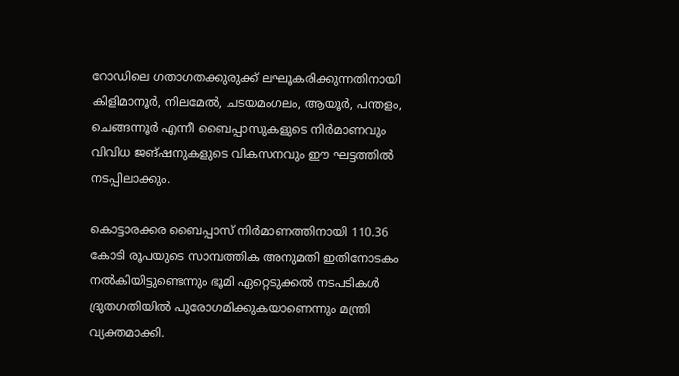റോഡിലെ ഗതാഗതക്കുരുക്ക് ലഘൂകരിക്കുന്നതിനായി കിളിമാനൂര്‍, നിലമേല്‍, ചടയമംഗലം, ആയൂര്‍, പന്തളം, ചെങ്ങന്നൂര്‍ എന്നീ ബൈപ്പാസുകളുടെ നിര്‍മാണവും വിവിധ ജങ്ഷനുകളുടെ വികസനവും ഈ ഘട്ടത്തില്‍ നടപ്പിലാക്കും.

കൊട്ടാരക്കര ബൈപ്പാസ് നിര്‍മാണത്തിനായി 110.36 കോടി രൂപയുടെ സാമ്പത്തിക അനുമതി ഇതിനോടകം നല്‍കിയിട്ടുണ്ടെന്നും ഭൂമി ഏറ്റെടുക്കല്‍ നടപടികള്‍ ദ്രുതഗതിയില്‍ പുരോഗമിക്കുകയാണെന്നും മന്ത്രി വ്യക്തമാക്കി.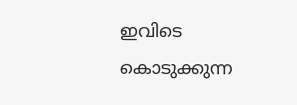ഇവിടെ കൊടുക്കുന്ന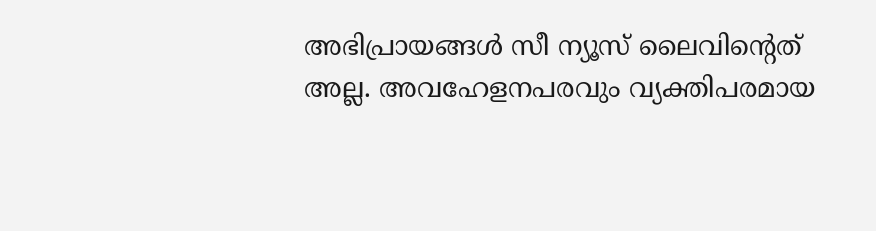അഭിപ്രായങ്ങള്‍ സീ ന്യൂസ് ലൈവിന്റെത് അല്ല. അവഹേളനപരവും വ്യക്തിപരമായ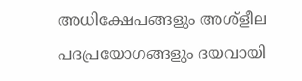അധിക്ഷേപങ്ങളും അശ്‌ളീല പദപ്രയോഗങ്ങളും ദയവായി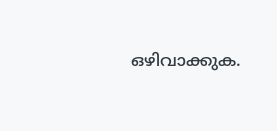ഒഴിവാക്കുക.